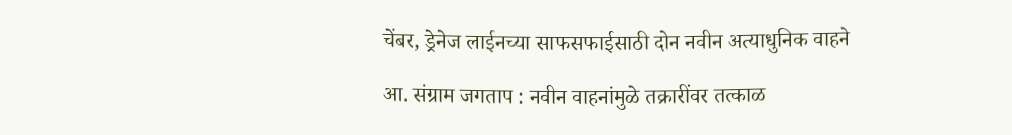चेंबर, ड्रेनेज लाईनच्या साफसफाईसाठी दोन नवीन अत्याधुनिक वाहने

आ. संग्राम जगताप : नवीन वाहनांमुळे तक्रारींवर तत्काळ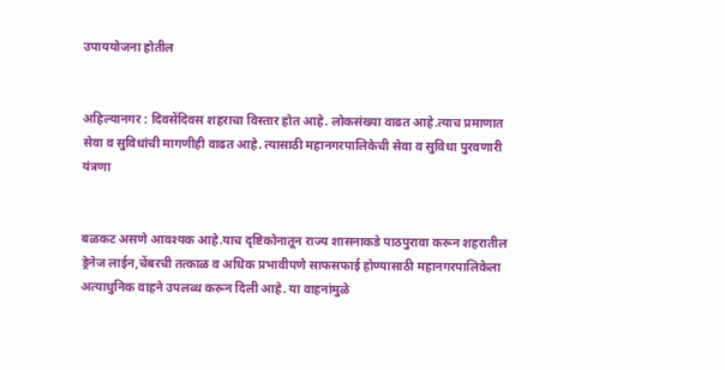उपाययोजना होतील


अहिल्यानगर : दिवसेंदिवस शहराचा विस्तार होत आहे. लोकसंख्या वाढत आहे.त्याच प्रमाणात सेवा व सुविधांची मागणीही वाढत आहे. त्यासाठी महानगरपालिकेची सेवा व सुविधा पुरवणारी यंत्रणा


बळकट असणे आवश्यक आहे.याच दृष्टिकोनातून राज्य शासनाकडे पाठपुरावा करून शहरातील ड्रेनेज लाईन,चेंबरची तत्काळ व अधिक प्रभावीपणे साफसफाई होण्यासाठी महानगरपालिकेला अत्याधुनिक वाहने उपलब्ध करून दिली आहे. या वाहनांमुळे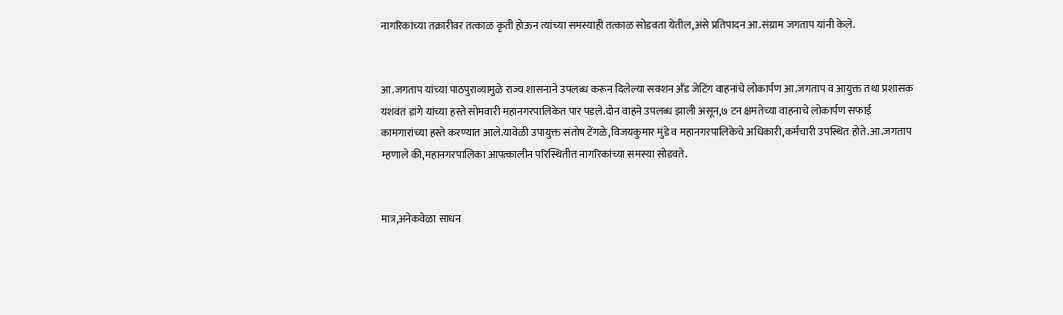नागरिकांच्या तक्रारीवर तत्काळ कृती होऊन त्यांच्या समस्याही तत्काळ सोडवता येतील,असे प्रतिपादन आ.संग्राम जगताप यांनी केले.


आ.जगताप यांच्या पाठपुराव्यामुळे राज्य शासनाने उपलब्ध करून दिलेल्या सक्शन अँड जेटिंग वाहनांचे लोकार्पण आ.जगताप व आयुक्त तथा प्रशासक यशवंत डांगे यांच्या हस्ते सोमवारी महानगरपालिकेत पार पडले.दोन वाहने उपलब्ध झाली असून,७ टन क्षमतेच्या वाहनाचे लोकार्पण सफाई कामगारांच्या हस्ते करण्यात आले.यावेळी उपायुक्त संतोष टेंगळे,विजयकुमार मुंडे व महानगरपालिकेचे अधिकारी,कर्मचारी उपस्थित होते.आ.जगताप म्हणाले की,महानगरपालिका आपत्कालीन परिस्थितीत नागरिकांच्या समस्या सोडवते.


मात्र,अनेकवेळा साधन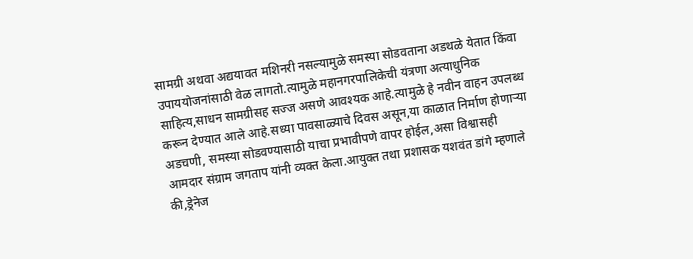सामग्री अथवा अद्ययावत मशिनरी नसल्यामुळे समस्या सोडवताना अडथळे येतात किंवा उपाययोजनांसाठी वेळ लागतो.त्यामुळे महानगरपालिकेची यंत्रणा अत्याधुनिक साहित्य,साधन सामग्रीसह सज्ज असणे आवश्यक आहे.त्यामुळे हे नवीन वाहन उपलब्ध करून देण्यात आले आहे.सध्या पावसाळ्याचे दिवस असून,या काळात निर्माण होणाऱ्या अडचणी, समस्या सोडवण्यासाठी याचा प्रभावीपणे वापर होईल,असा विश्वासही आमदार संग्राम जगताप यांनी व्यक्त केला.आयुक्त तथा प्रशासक यशवंत डांगे म्हणाले की,ड्रेनेज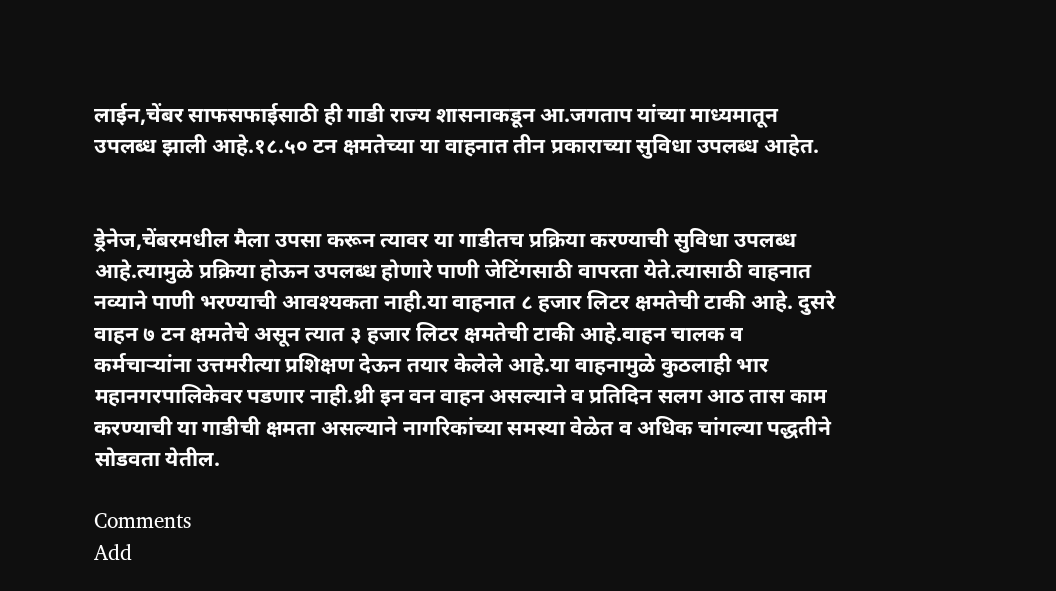लाईन,चेंबर साफसफाईसाठी ही गाडी राज्य शासनाकडून आ.जगताप यांच्या माध्यमातून उपलब्ध झाली आहे.१८.५० टन क्षमतेच्या या वाहनात तीन प्रकाराच्या सुविधा उपलब्ध आहेत.


ड्रेनेज,चेंबरमधील मैला उपसा करून त्यावर या गाडीतच प्रक्रिया करण्याची सुविधा उपलब्ध आहे.त्यामुळे प्रक्रिया होऊन उपलब्ध होणारे पाणी जेटिंगसाठी वापरता येते.त्यासाठी वाहनात नव्याने पाणी भरण्याची आवश्यकता नाही.या वाहनात ८ हजार लिटर क्षमतेची टाकी आहे. दुसरे वाहन ७ टन क्षमतेचे असून त्यात ३ हजार लिटर क्षमतेची टाकी आहे.वाहन चालक व कर्मचाऱ्यांना उत्तमरीत्या प्रशिक्षण देऊन तयार केलेले आहे.या वाहनामुळे कुठलाही भार महानगरपालिकेवर पडणार नाही.थ्री इन वन वाहन असल्याने व प्रतिदिन सलग आठ तास काम करण्याची या गाडीची क्षमता असल्याने नागरिकांच्या समस्या वेळेत व अधिक चांगल्या पद्धतीने सोडवता येतील.

Comments
Add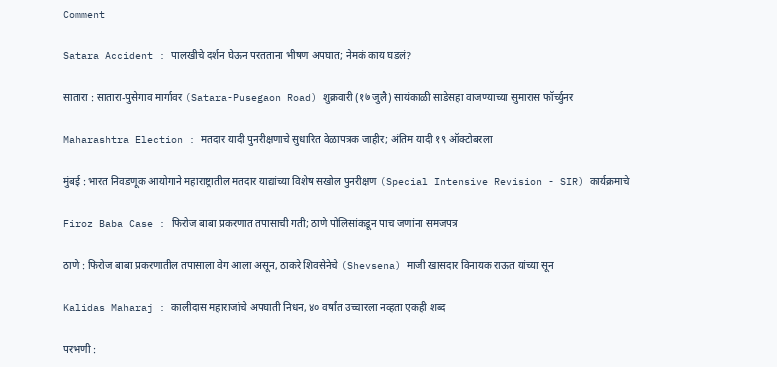Comment

Satara Accident : पालखीचे दर्शन घेऊन परतताना भीषण अपघात; नेमकं काय घडलं?

सातारा : सातारा-पुसेगाव मार्गावर (Satara-Pusegaon Road) शुक्रवारी (१७ जुलै) सायंकाळी साडेसहा वाजण्याच्या सुमारास फॉर्च्युनर

Maharashtra Election : मतदार यादी पुनरीक्षणाचे सुधारित वेळापत्रक जाहीर; अंतिम यादी १९ ऑक्टोबरला

मुंबई : भारत निवडणूक आयोगाने महाराष्ट्रातील मतदार याद्यांच्या विशेष सखोल पुनरीक्षण (Special Intensive Revision - SIR) कार्यक्रमाचे

Firoz Baba Case : फिरोज बाबा प्रकरणात तपासाची गती; ठाणे पोलिसांकडून पाच जणांना समजपत्र

ठाणे : फिरोज बाबा प्रकरणातील तपासाला वेग आला असून, ठाकरे शिवसेनेचे (Shevsena) माजी खासदार विनायक राऊत यांच्या सून

Kalidas Maharaj : कालीदास महाराजांचे अपघाती निधन, ४० वर्षांत उच्चारला नव्हता एकही शब्द

परभणी :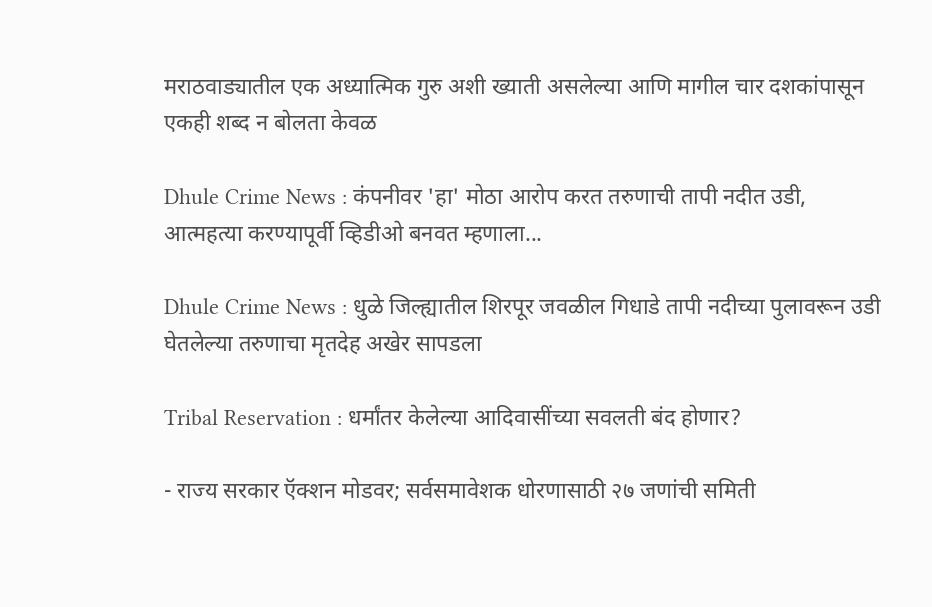मराठवाड्यातील एक अध्यात्मिक गुरु अशी ख्याती असलेल्या आणि मागील चार दशकांपासून एकही शब्द न बोलता केवळ

Dhule Crime News : कंपनीवर 'हा' मोठा आरोप करत तरुणाची तापी नदीत उडी, आत्महत्या करण्यापूर्वी व्हिडीओ बनवत म्हणाला...

Dhule Crime News : धुळे जिल्ह्यातील शिरपूर जवळील गिधाडे तापी नदीच्या पुलावरून उडी घेतलेल्या तरुणाचा मृतदेह अखेर सापडला

Tribal Reservation : धर्मांतर केलेल्या आदिवासींच्या सवलती बंद होणार?

- राज्य सरकार ऍक्शन मोडवर; सर्वसमावेशक धोरणासाठी २७ जणांची समिती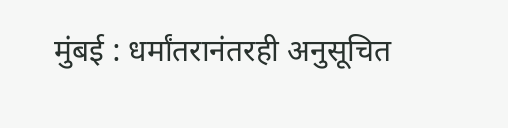मुंबई : धर्मांतरानंतरही अनुसूचित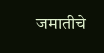जमातीचे